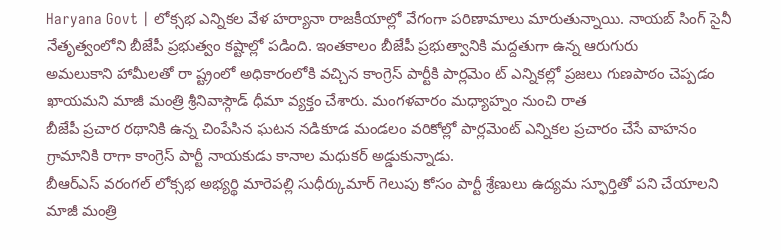Haryana Govt | లోక్సభ ఎన్నికల వేళ హర్యానా రాజకీయాల్లో వేగంగా పరిణామాలు మారుతున్నాయి. నాయబ్ సింగ్ సైనీ నేతృత్వంలోని బీజేపీ ప్రభుత్వం కష్టాల్లో పడింది. ఇంతకాలం బీజేపీ ప్రభుత్వానికి మద్దతుగా ఉన్న ఆరుగురు
అమలుకాని హామీలతో రా ష్ట్రంలో అధికారంలోకి వచ్చిన కాంగ్రెస్ పార్టీకి పార్లమెం ట్ ఎన్నికల్లో ప్రజలు గుణపాఠం చెప్పడం ఖాయమని మాజీ మంత్రి శ్రీనివాస్గౌడ్ ధీమా వ్యక్తం చేశారు. మంగళవారం మధ్యాహ్నం నుంచి రాత
బీజేపీ ప్రచార రథానికి ఉన్న చింపేసిన ఘటన నడికూడ మండలం వరికోల్లో పార్లమెంట్ ఎన్నికల ప్రచారం చేసే వాహనం గ్రామానికి రాగా కాంగ్రెస్ పార్టీ నాయకుడు కానాల మధుకర్ అడ్డుకున్నాడు.
బీఆర్ఎస్ వరంగల్ లోక్సభ అభ్యర్థి మారెపల్లి సుధీర్కుమార్ గెలుపు కోసం పార్టీ శ్రేణులు ఉద్యమ స్ఫూర్తితో పని చేయాలని మాజీ మంత్రి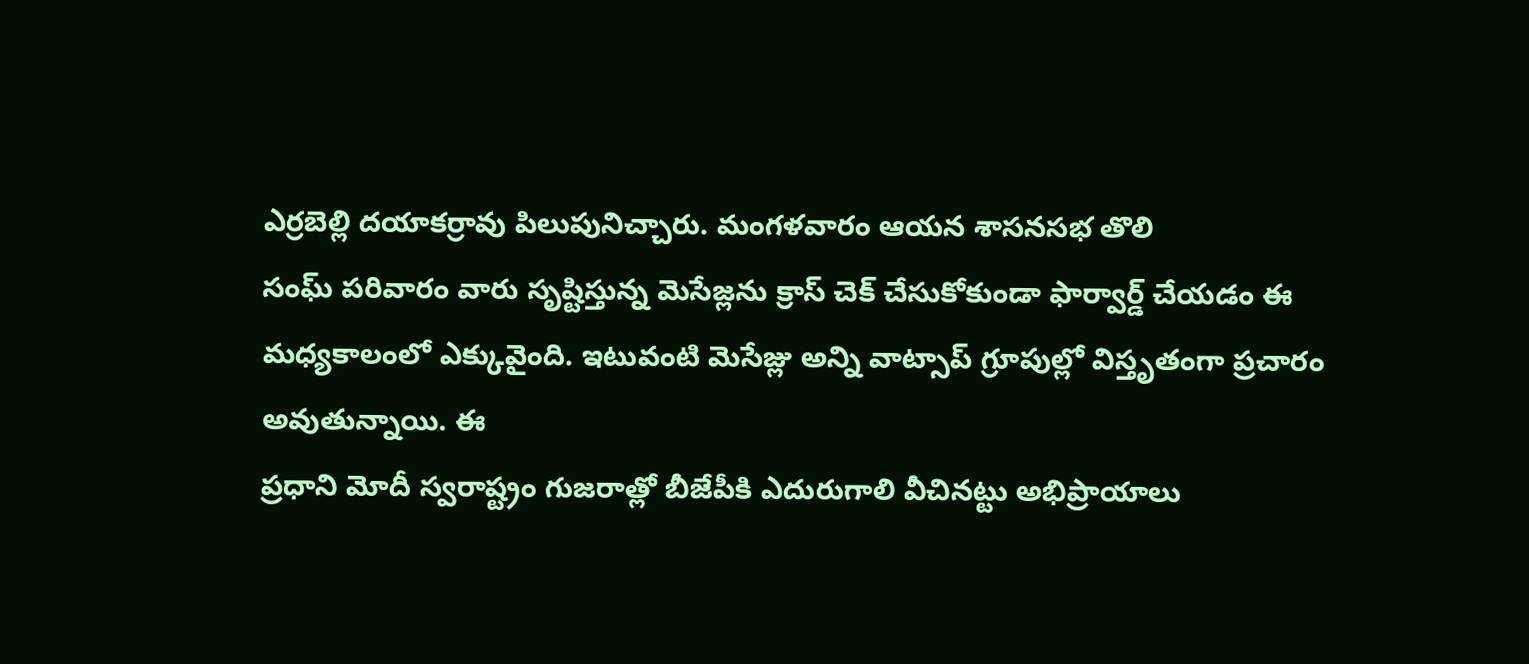ఎర్రబెల్లి దయాకర్రావు పిలుపునిచ్చారు. మంగళవారం ఆయన శాసనసభ తొలి
సంఘ్ పరివారం వారు సృష్టిస్తున్న మెసేజ్లను క్రాస్ చెక్ చేసుకోకుండా ఫార్వార్డ్ చేయడం ఈ మధ్యకాలంలో ఎక్కువైంది. ఇటువంటి మెసేజ్లు అన్ని వాట్సాప్ గ్రూపుల్లో విస్తృతంగా ప్రచారం అవుతున్నాయి. ఈ
ప్రధాని మోదీ స్వరాష్ట్రం గుజరాత్లో బీజేపీకి ఎదురుగాలి వీచినట్టు అభిప్రాయాలు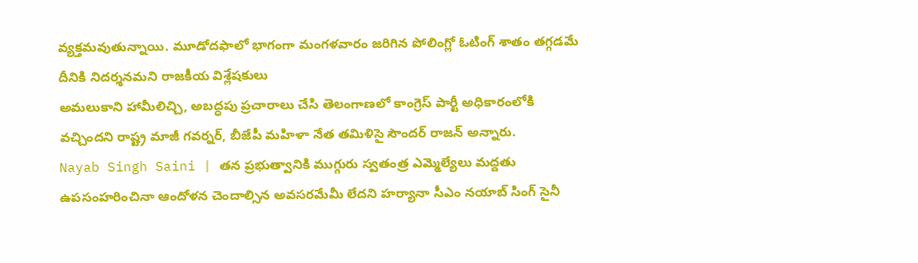వ్యక్తమవుతున్నాయి. మూడోదఫాలో భాగంగా మంగళవారం జరిగిన పోలింగ్లో ఓటింగ్ శాతం తగ్గడమే దీనికి నిదర్శనమని రాజకీయ విశ్లేషకులు
అమలుకాని హామీలిచ్చి, అబద్ధపు ప్రచారాలు చేసి తెలంగాణలో కాంగ్రెస్ పార్టీ అధికారంలోకి వచ్చిందని రాష్ట్ర మాజీ గవర్నర్, బీజేపీ మహిళా నేత తమిళిసై సౌందర్ రాజన్ అన్నారు.
Nayab Singh Saini | తన ప్రభుత్వానికి ముగ్గురు స్వతంత్ర ఎమ్మెల్యేలు మద్దతు ఉపసంహరించినా ఆందోళన చెందాల్సిన అవసరమేమీ లేదని హర్యానా సీఎం నయాబ్ సింగ్ సైనీ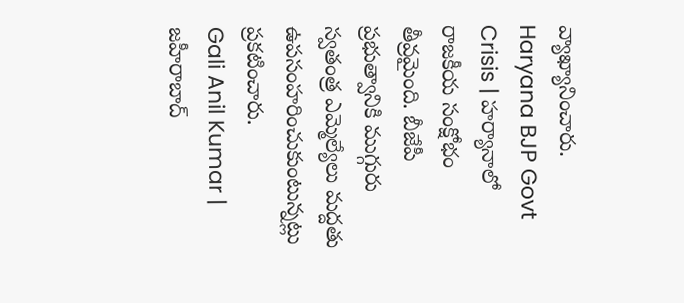వ్యాఖ్యానించారు.
Haryana BJP Govt Crisis | హర్యానాలో రాజకీయ సంక్షోభం తీవ్రమైంది. బీజేపీ ప్రభుత్వానికి ముగ్గురు స్వతంత్ర ఎమ్మెల్యేలు మద్దతు ఉపసంహరించుకుంటున్నట్లు ప్రకటించారు.
Gali Anil Kumar | జహీరాబాద్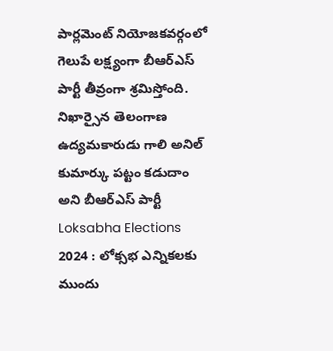పార్లమెంట్ నియోజకవర్గంలో గెలుపే లక్ష్యంగా బీఆర్ఎస్ పార్టీ తీవ్రంగా శ్రమిస్తోంది. నిఖార్సైన తెలంగాణ ఉద్యమకారుడు గాలి అనిల్ కుమార్కు పట్టం కడుదాం అని బీఆర్ఎస్ పార్టీ
Loksabha Elections 2024 : లోక్సభ ఎన్నికలకు ముందు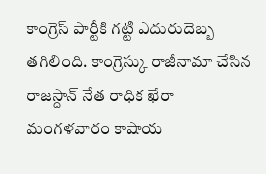కాంగ్రెస్ పార్టీకి గట్టి ఎదురుదెబ్బ తగిలింది. కాంగ్రెస్కు రాజీనామా చేసిన రాజస్దాన్ నేత రాధిక ఖేరా మంగళవారం కాషాయ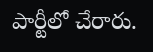పార్టీలో చేరారు.